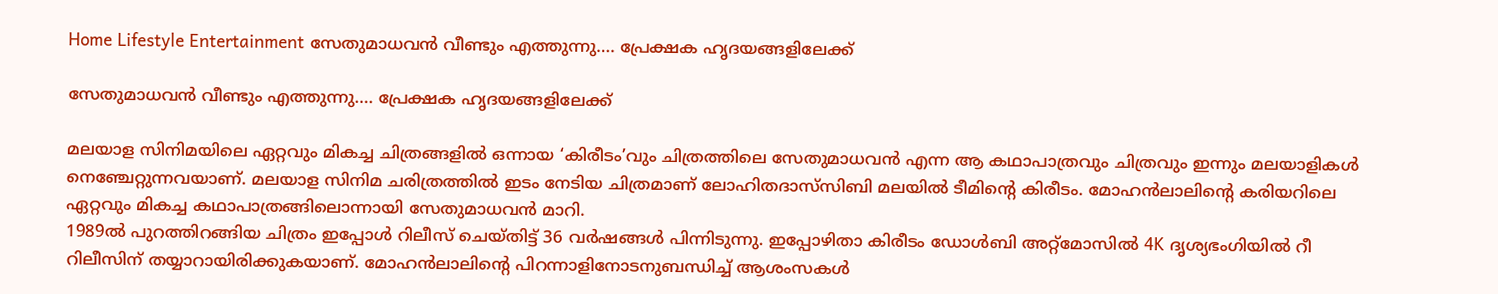Home Lifestyle Entertainment സേതുമാധവന്‍ വീണ്ടും എത്തുന്നു…. പ്രേക്ഷക ഹൃദയങ്ങളിലേക്ക്

സേതുമാധവന്‍ വീണ്ടും എത്തുന്നു…. പ്രേക്ഷക ഹൃദയങ്ങളിലേക്ക്

മലയാള സിനിമയിലെ ഏറ്റവും മികച്ച ചിത്രങ്ങളില്‍ ഒന്നായ ‘കിരീടം’വും ചിത്രത്തിലെ സേതുമാധവന്‍ എന്ന ആ കഥാപാത്രവും ചിത്രവും ഇന്നും മലയാളികള്‍ നെഞ്ചേറ്റുന്നവയാണ്. മലയാള സിനിമ ചരിത്രത്തില്‍ ഇടം നേടിയ ചിത്രമാണ് ലോഹിതദാസ്‌സിബി മലയില്‍ ടീമിന്റെ കിരീടം. മോഹന്‍ലാലിന്റെ കരിയറിലെ ഏറ്റവും മികച്ച കഥാപാത്രങ്ങിലൊന്നായി സേതുമാധവന്‍ മാറി.
1989ല്‍ പുറത്തിറങ്ങിയ ചിത്രം ഇപ്പോള്‍ റിലീസ് ചെയ്തിട്ട് 36 വര്‍ഷങ്ങള്‍ പിന്നിടുന്നു. ഇപ്പോഴിതാ കിരീടം ഡോള്‍ബി അറ്റ്‌മോസില്‍ 4K ദൃശ്യഭംഗിയില്‍ റീ റിലീസിന് തയ്യാറായിരിക്കുകയാണ്. മോഹന്‍ലാലിന്റെ പിറന്നാളിനോടനുബന്ധിച്ച് ആശംസകള്‍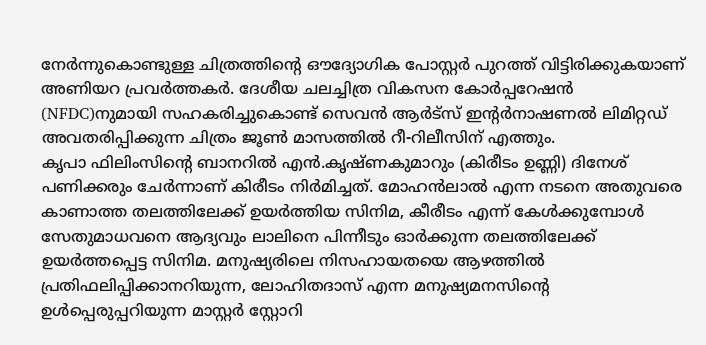നേര്‍ന്നുകൊണ്ടുള്ള ചിത്രത്തിന്റെ ഔദ്യോഗിക പോസ്റ്റര്‍ പുറത്ത് വിട്ടിരിക്കുകയാണ് അണിയറ പ്രവര്‍ത്തകര്‍. ദേശീയ ചലച്ചിത്ര വികസന കോര്‍പ്പറേഷന്‍ (NFDC)നുമായി സഹകരിച്ചുകൊണ്ട് സെവന്‍ ആര്‍ട്‌സ് ഇന്റര്‍നാഷണല്‍ ലിമിറ്റഡ് അവതരിപ്പിക്കുന്ന ചിത്രം ജൂണ്‍ മാസത്തില്‍ റീ-റിലീസിന് എത്തും.
കൃപാ ഫിലിംസിന്റെ ബാനറില്‍ എന്‍.കൃഷ്ണകുമാറും (കിരീടം ഉണ്ണി) ദിനേശ് പണിക്കരും ചേര്‍ന്നാണ് കിരീടം നിര്‍മിച്ചത്. മോഹന്‍ലാല്‍ എന്ന നടനെ അതുവരെ കാണാത്ത തലത്തിലേക്ക് ഉയര്‍ത്തിയ സിനിമ, കീരീടം എന്ന് കേള്‍ക്കുമ്പോള്‍ സേതുമാധവനെ ആദ്യവും ലാലിനെ പിന്നീടും ഓര്‍ക്കുന്ന തലത്തിലേക്ക് ഉയര്‍ത്തപ്പെട്ട സിനിമ. മനുഷ്യരിലെ നിസഹായതയെ ആഴത്തില്‍ പ്രതിഫലിപ്പിക്കാനറിയുന്ന, ലോഹിതദാസ് എന്ന മനുഷ്യമനസിന്റെ ഉള്‍പ്പെരുപ്പറിയുന്ന മാസ്റ്റര്‍ സ്റ്റോറി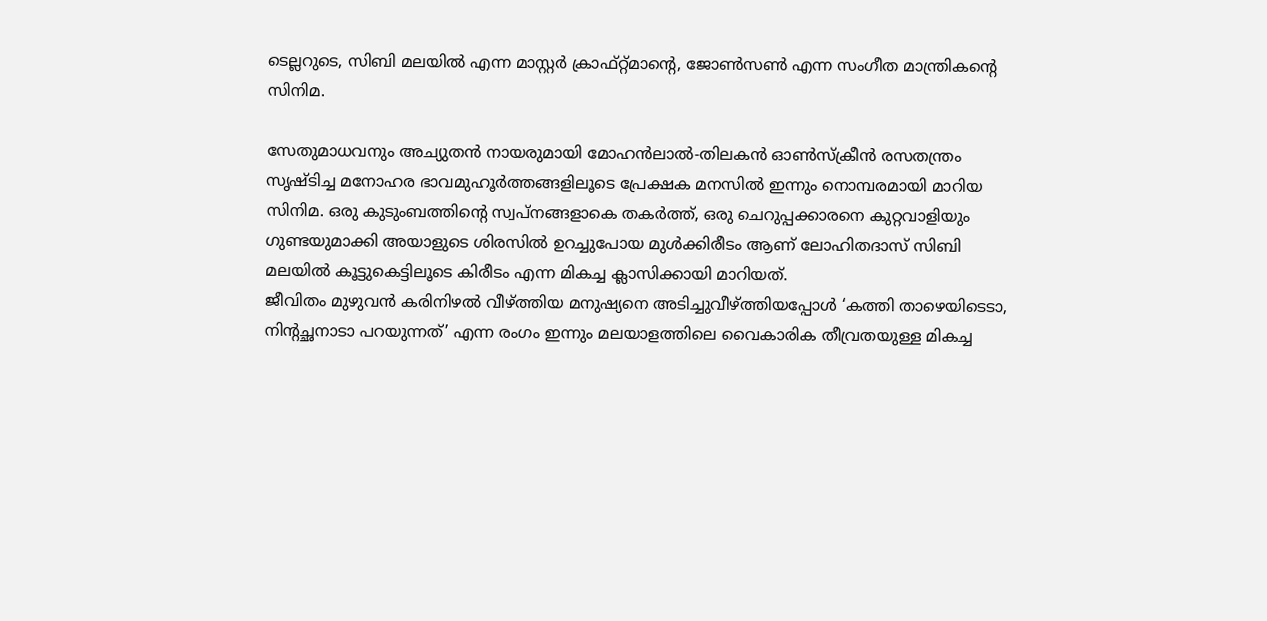ടെല്ലറുടെ, സിബി മലയില്‍ എന്ന മാസ്റ്റര്‍ ക്രാഫ്റ്റ്മാന്റെ, ജോണ്‍സണ്‍ എന്ന സംഗീത മാന്ത്രികന്റെ സിനിമ.

സേതുമാധവനും അച്യുതന്‍ നായരുമായി മോഹന്‍ലാല്‍-തിലകന്‍ ഓണ്‍സ്‌ക്രീന്‍ രസതന്ത്രം സൃഷ്ടിച്ച മനോഹര ഭാവമുഹൂര്‍ത്തങ്ങളിലൂടെ പ്രേക്ഷക മനസില്‍ ഇന്നും നൊമ്പരമായി മാറിയ സിനിമ. ഒരു കുടുംബത്തിന്റെ സ്വപ്നങ്ങളാകെ തകര്‍ത്ത്, ഒരു ചെറുപ്പക്കാരനെ കുറ്റവാളിയും ഗുണ്ടയുമാക്കി അയാളുടെ ശിരസില്‍ ഉറച്ചുപോയ മുള്‍ക്കിരീടം ആണ് ലോഹിതദാസ് സിബി മലയില്‍ കൂട്ടുകെട്ടിലൂടെ കിരീടം എന്ന മികച്ച ക്ലാസിക്കായി മാറിയത്.
ജീവിതം മുഴുവന്‍ കരിനിഴല്‍ വീഴ്ത്തിയ മനുഷ്യനെ അടിച്ചുവീഴ്ത്തിയപ്പോള്‍ ‘കത്തി താഴെയിടെടാ, നിന്റച്ഛനാടാ പറയുന്നത്’ എന്ന രംഗം ഇന്നും മലയാളത്തിലെ വൈകാരിക തീവ്രതയുള്ള മികച്ച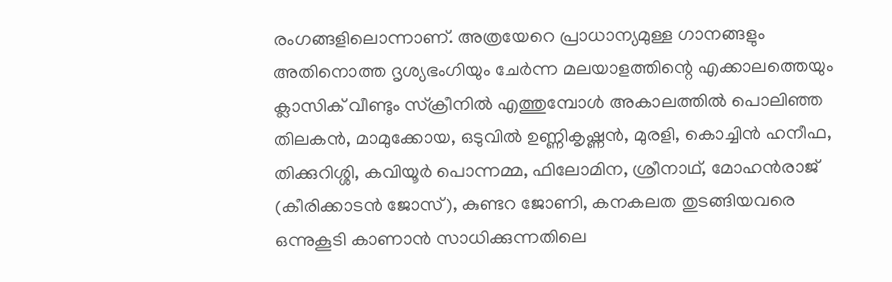രംഗങ്ങളിലൊന്നാണ്. അത്രയേറെ പ്രാധാന്യമുള്ള ഗാനങ്ങളും അതിനൊത്ത ദൃശ്യഭംഗിയും ചേര്‍ന്ന മലയാളത്തിന്റെ എക്കാലത്തെയും ക്ലാസിക് വീണ്ടും സ്‌ക്രീനില്‍ എത്തുമ്പോള്‍ അകാലത്തില്‍ പൊലിഞ്ഞ തിലകന്‍, മാമുക്കോയ, ഒടുവില്‍ ഉണ്ണികൃഷ്ണന്‍, മുരളി, കൊച്ചിന്‍ ഹനീഫ, തിക്കുറിശ്ശി, കവിയൂര്‍ പൊന്നമ്മ, ഫിലോമിന, ശ്രീനാഥ്, മോഹന്‍രാജ് (കീരിക്കാടന്‍ ജോസ്), കുണ്ടറ ജോണി, കനകലത തുടങ്ങിയവരെ ഒന്നുകൂടി കാണാന്‍ സാധിക്കുന്നതിലെ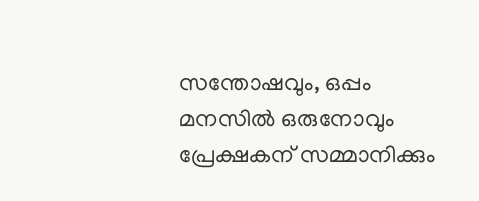സന്തോഷവും, ഒപ്പം മനസില്‍ ഒരുനോവും പ്രേക്ഷകന് സമ്മാനിക്കും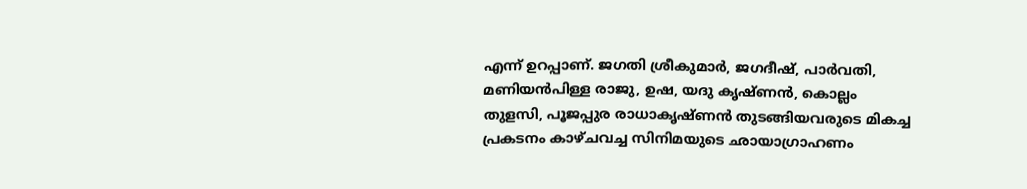എന്ന് ഉറപ്പാണ്. ജഗതി ശ്രീകുമാര്‍, ജഗദീഷ്, പാര്‍വതി, മണിയന്‍പിള്ള രാജു, ഉഷ, യദു കൃഷ്ണന്‍, കൊല്ലം തുളസി, പൂജപ്പുര രാധാകൃഷ്ണന്‍ തുടങ്ങിയവരുടെ മികച്ച പ്രകടനം കാഴ്ചവച്ച സിനിമയുടെ ഛായാഗ്രാഹണം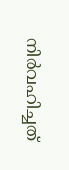നിര്‍വഹിച്ചത്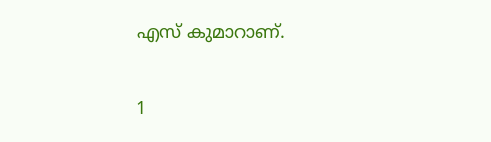എസ് കുമാറാണ്.

1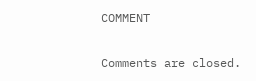COMMENT

Comments are closed.